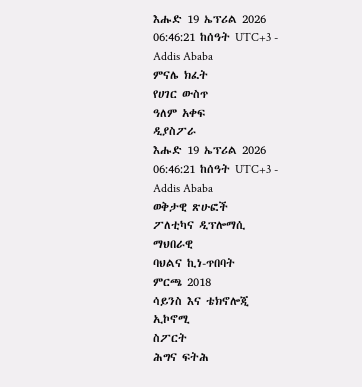እሑድ 19 ኤፕሪል 2026
06:46:21 ከሰዓት UTC+3 - Addis Ababa
ምናሌ ክፈት
የሀገር ውስጥ
ዓለም አቀፍ
ዲያስፖራ
እሑድ 19 ኤፕሪል 2026
06:46:21 ከሰዓት UTC+3 - Addis Ababa
ወቅታዊ ጽሁፎች
ፖለቲካና ዲፕሎማሲ
ማህበራዊ
ባህልና ኪነ-ጥበባት
ምርጫ 2018
ሳይንስ እና ቴክኖሎጂ
ኢኮኖሚ
ስፖርት
ሕግና ፍትሕ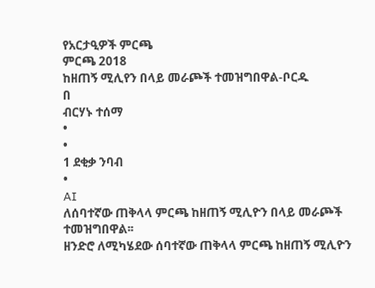የአርታዒዎች ምርጫ
ምርጫ 2018
ከዘጠኝ ሚሊየን በላይ መራጮች ተመዝግበዋል-ቦርዱ
በ
ብርሃኑ ተሰማ
•
•
1 ደቂቃ ንባብ
•
AI
ለሰባተኛው ጠቅላላ ምርጫ ከዘጠኝ ሚሊዮን በላይ መራጮች ተመዝግበዋል፡፡
ዘንድሮ ለሚካሄደው ሰባተኛው ጠቅላላ ምርጫ ከዘጠኝ ሚሊዮን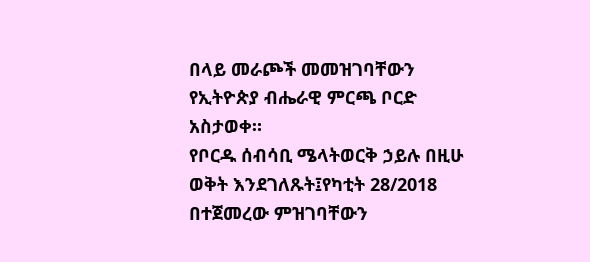በላይ መራጮች መመዝገባቸውን
የኢትዮጵያ ብሔራዊ ምርጫ ቦርድ አስታወቀ።
የቦርዱ ሰብሳቢ ሜላትወርቅ ኃይሉ በዚሁ ወቅት እንደገለጹት፤የካቲት 28/2018 በተጀመረው ምዝገባቸውን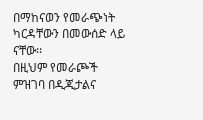በማከናወን የመራጭነት ካርዳቸውን በመውሰድ ላይ ናቸው፡፡
በዚህም የመራጮች ምዝገባ በዲጂታልና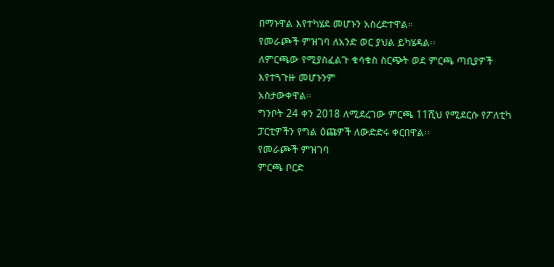በማኑዋል እየተካሄደ መሆኑን አስረድተዋል።
የመራጮች ምዝገባ ለአንድ ወር ያህል ይካሄዳል፡፡
ለምርጫው የሚያስፈልጉ ቁሳቁስ ስርጭት ወደ ምርጫ ጣቢያዎች እየተጓጉዙ መሆኑንም
አስታውቀዋል።
ግንቦት 24 ቀን 2018 ለሚደረገው ምርጫ 11ሺህ የሚደርሱ የፖለቲካ ፓርቲዎችን የግል ዕጩዎች ለውድድሩ ቀርበዋል፡፡
የመራጮች ምዝገባ
ምርጫ ቦርድ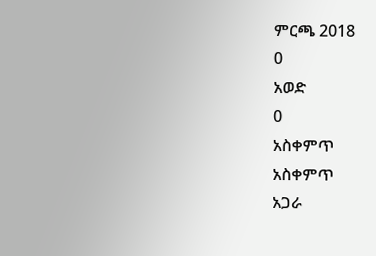ምርጫ 2018
0
አወድ
0
አስቀምጥ
አስቀምጥ
አጋራ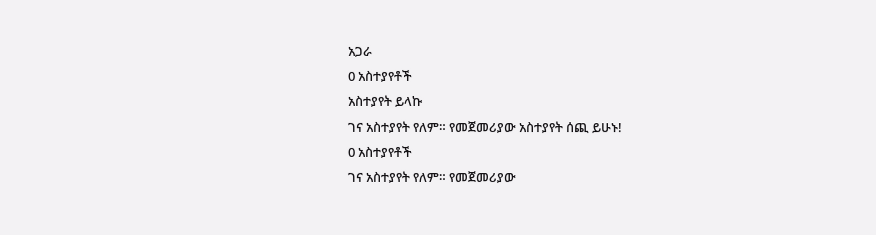አጋራ
0 አስተያየቶች
አስተያየት ይላኩ
ገና አስተያየት የለም። የመጀመሪያው አስተያየት ሰጪ ይሁኑ!
0 አስተያየቶች
ገና አስተያየት የለም። የመጀመሪያው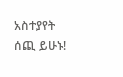አስተያየት ሰጪ ይሁኑ!